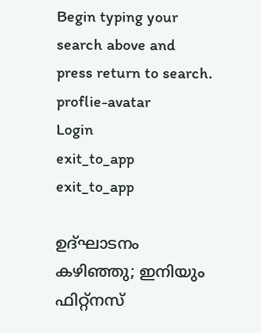Begin typing your search above and press return to search.
proflie-avatar
Login
exit_to_app
exit_to_app

ഉദ്ഘാടനം കഴിഞ്ഞു; ഇനിയും ഫിറ്റ്നസ്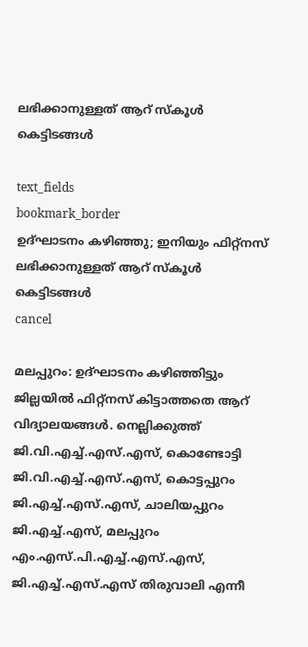ലഭിക്കാനുള്ളത് ആറ് സ്കൂൾ കെട്ടിടങ്ങൾ

text_fields
bookmark_border
ഉദ്ഘാടനം കഴിഞ്ഞു; ഇനിയും ഫിറ്റ്നസ് ലഭിക്കാനുള്ളത് ആറ് സ്കൂൾ കെട്ടിടങ്ങൾ
cancel

മലപ്പുറം: ഉദ്ഘാടനം കഴിഞ്ഞിട്ടും ജില്ലയിൽ ഫിറ്റ്നസ് കിട്ടാത്തതെ ആറ് വിദ്യാലയങ്ങൾ. നെല്ലിക്കുത്ത് ജി.വി.എച്ച്.എസ്.എസ്, കൊണ്ടോട്ടി ജി.വി.എച്ച്.എസ്.എസ്, കൊട്ടപ്പുറം ജി.എച്ച്.എസ്.എസ്, ചാലിയപ്പുറം ജി.എച്ച്.എസ്, മലപ്പുറം എം.എസ്.പി.എച്ച്.എസ്.എസ്, ജി.എച്ച്.എസ്.എസ് തിരുവാലി എന്നീ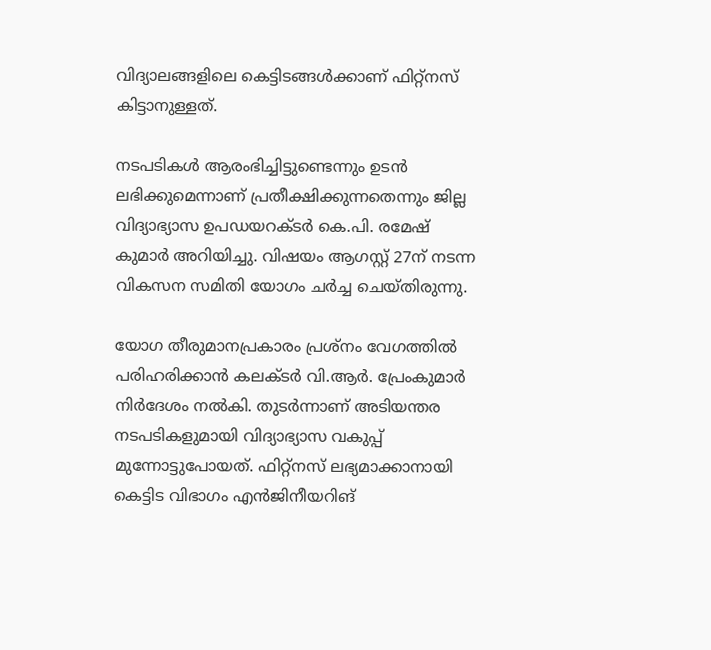വിദ്യാലങ്ങളിലെ കെട്ടിടങ്ങൾക്കാണ് ഫിറ്റ്നസ് കിട്ടാനുള്ളത്.

നടപടികൾ ആരംഭിച്ചിട്ടുണ്ടെന്നും ഉടൻ ലഭിക്കുമെന്നാണ് പ്രതീക്ഷിക്കുന്നതെന്നും ജില്ല വിദ്യാഭ്യാസ ഉപഡ‍യറക്ടർ കെ.പി. രമേഷ് കുമാർ അറിയിച്ചു. വിഷയം ആഗസ്റ്റ് 27ന് നടന്ന വികസന സമിതി യോഗം ചർച്ച ചെയ്തിരുന്നു.

യോഗ തീരുമാനപ്രകാരം പ്രശ്നം വേഗത്തിൽ പരിഹരിക്കാൻ കലക്ടർ വി.ആര്‍. പ്രേംകുമാര്‍ നിർദേശം നൽകി. തുടർന്നാണ് അടിയന്തര നടപടികളുമായി വിദ്യാഭ്യാസ വകുപ്പ് മുന്നോട്ടുപോയത്. ഫിറ്റ്നസ് ലഭ്യമാക്കാനായി കെട്ടിട വിഭാഗം എൻജിനീയറിങ്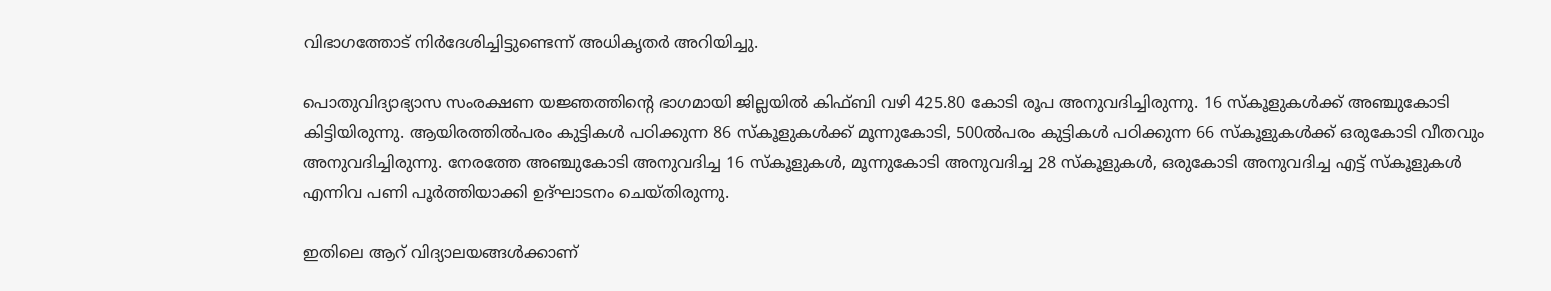വിഭാഗത്തോട് നിർദേശിച്ചിട്ടുണ്ടെന്ന് അധികൃതർ അറിയിച്ചു.

പൊതുവിദ്യാഭ്യാസ സംരക്ഷണ യജ്ഞത്തിന്‍റെ ഭാഗമായി ജില്ലയില്‍ കിഫ്ബി വഴി 425.80 കോടി രൂപ അനുവദിച്ചിരുന്നു. 16 സ്‌കൂളുകള്‍ക്ക് അഞ്ചുകോടി കിട്ടിയിരുന്നു. ആയിരത്തില്‍പരം കുട്ടികള്‍ പഠിക്കുന്ന 86 സ്കൂളുകൾക്ക് മൂന്നുകോടി, 500ല്‍പരം കുട്ടികള്‍ പഠിക്കുന്ന 66 സ്കൂളുകൾക്ക് ഒരുകോടി വീതവും അനുവദിച്ചിരുന്നു. നേരത്തേ അഞ്ചുകോടി അനുവദിച്ച 16 സ്‌കൂളുകള്‍, മൂന്നുകോടി അനുവദിച്ച 28 സ്‌കൂളുകള്‍, ഒരുകോടി അനുവദിച്ച എട്ട് സ്‌കൂളുകള്‍ എന്നിവ പണി പൂര്‍ത്തിയാക്കി ഉദ്ഘാടനം ചെയ്തിരുന്നു.

ഇതിലെ ആറ് വിദ്യാലയങ്ങൾക്കാണ്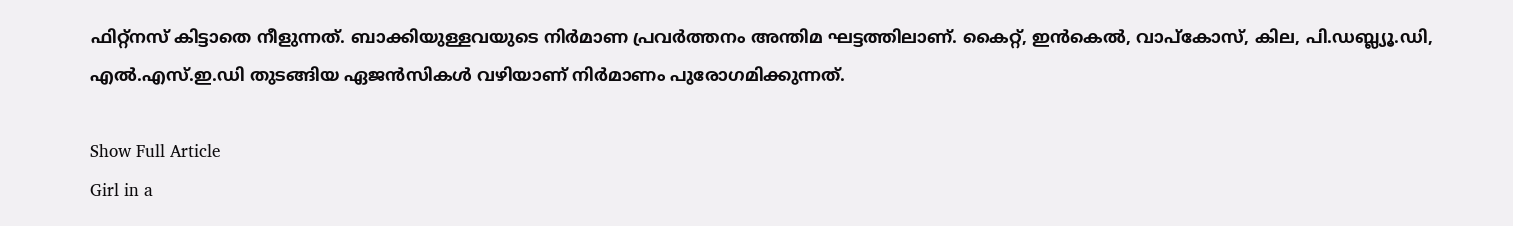ഫിറ്റ്നസ് കിട്ടാതെ നീളുന്നത്. ബാക്കിയുള്ളവയുടെ നിര്‍മാണ പ്രവര്‍ത്തനം അന്തിമ ഘട്ടത്തിലാണ്. കൈറ്റ്, ഇന്‍കെല്‍, വാപ്‌കോസ്, കില, പി.ഡബ്ല്യൂ.ഡി, എല്‍.എസ്.ഇ.ഡി തുടങ്ങിയ ഏജന്‍സികൾ വഴിയാണ് നിർമാണം പുരോഗമിക്കുന്നത്.

Show Full Article
Girl in a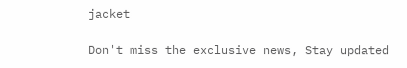jacket

Don't miss the exclusive news, Stay updated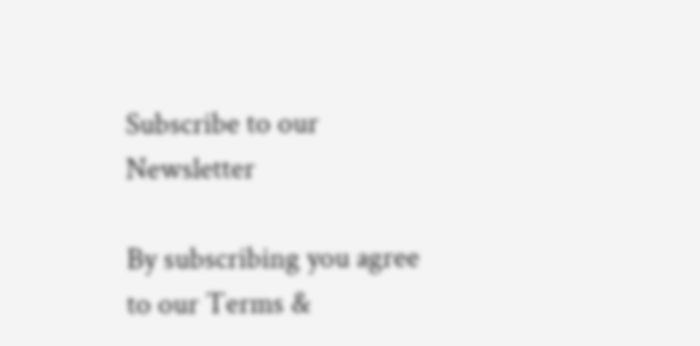Subscribe to our Newsletter

By subscribing you agree to our Terms &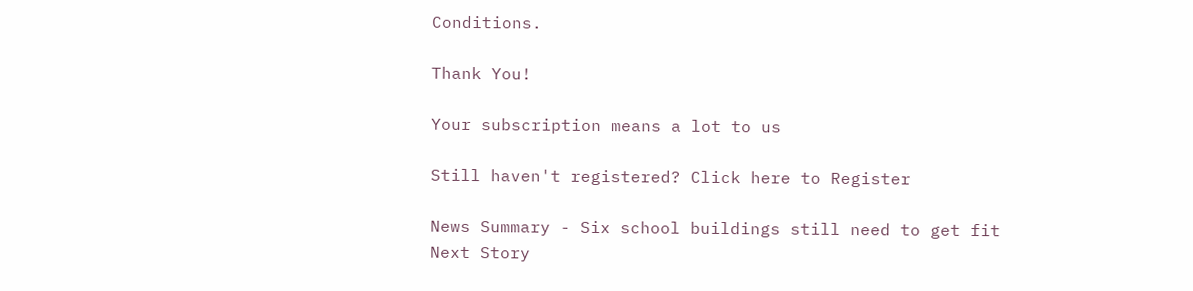Conditions.

Thank You!

Your subscription means a lot to us

Still haven't registered? Click here to Register

News Summary - Six school buildings still need to get fit
Next Story